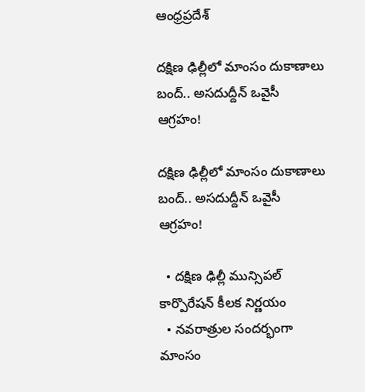ఆంధ్రప్రదేశ్

దక్షిణ ఢిల్లీలో మాంసం దుకాణాలు బంద్.. అసదుద్దీన్ ఒవైసీ ఆగ్రహం!

దక్షిణ ఢిల్లీలో మాంసం దుకాణాలు బంద్.. అసదుద్దీన్ ఒవైసీ ఆగ్రహం!

  • దక్షిణ ఢిల్లీ మున్సిపల్ కార్పొరేషన్ కీలక నిర్ణయం
  • నవరాత్రుల సందర్భంగా మాంసం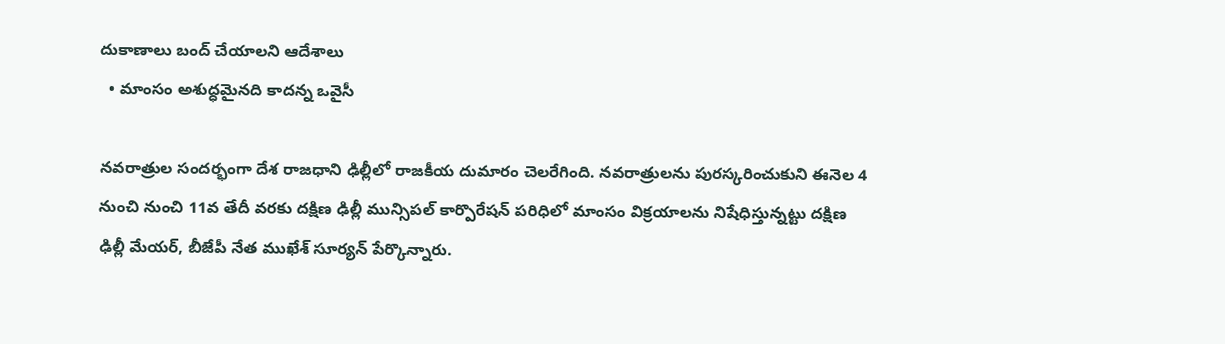దుకాణాలు బంద్ చేయాలని ఆదేశాలు
  • మాంసం అశుద్ధమైనది కాదన్న ఒవైసీ

నవరాత్రుల సందర్భంగా దేశ రాజధాని ఢిల్లీలో రాజకీయ దుమారం చెలరేగింది. నవరాత్రులను పురస్కరించుకుని ఈనెల 4 నుంచి నుంచి 11వ తేదీ వరకు దక్షిణ ఢిల్లీ మున్సిపల్ కార్పొరేషన్ పరిధిలో మాంసం విక్రయాలను నిషేధిస్తున్నట్టు దక్షిణ ఢిల్లీ మేయర్, బీజేపీ నేత ముఖేశ్ సూర్యన్ పేర్కొన్నారు.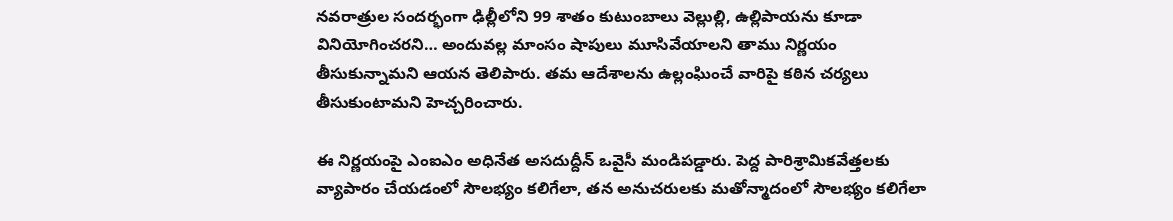నవరాత్రుల సందర్భంగా ఢిల్లీలోని 99 శాతం కుటుంబాలు వెల్లుల్లి, ఉల్లిపాయను కూడా వినియోగించరని… అందువల్ల మాంసం షాపులు మూసివేయాలని తాము నిర్ణయం తీసుకున్నామని ఆయన తెలిపారు. తమ ఆదేశాలను ఉల్లంఘించే వారిపై కఠిన చర్యలు తీసుకుంటామని హెచ్చరించారు.

ఈ నిర్ణయంపై ఎంఐఎం అధినేత అసదుద్దీన్ ఒవైసీ మండిపడ్డారు. పెద్ద పారిశ్రామికవేత్తలకు వ్యాపారం చేయడంలో సౌలభ్యం కలిగేలా, తన అనుచరులకు మతోన్మాదంలో సౌలభ్యం కలిగేలా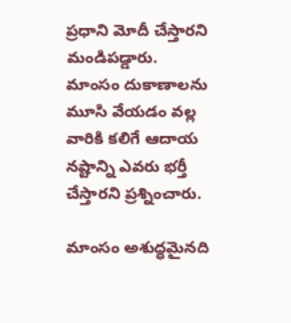ప్రధాని మోదీ చేస్తారని మండిపడ్డారు. మాంసం దుకాణాలను మూసి వేయడం వల్ల వారికి కలిగే ఆదాయ నష్టాన్ని ఎవరు భర్తీ చేస్తారని ప్రశ్నించారు.

మాంసం అశుద్ధమైనది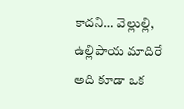కాదని… వెల్లుల్లి, ఉల్లిపాయ మాదిరే అది కూడా ఒక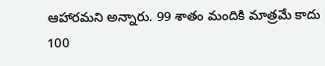ఆహారమని అన్నారు. 99 శాతం మందికి మాత్రమే కాదు 100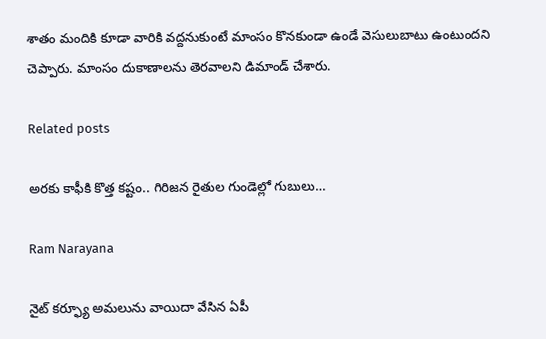శాతం మందికి కూడా వారికి వద్దనుకుంటే మాంసం కొనకుండా ఉండే వెసులుబాటు ఉంటుందని చెప్పారు. మాంసం దుకాణాలను తెరవాలని డిమాండ్ చేశారు.

Related posts

అరకు కాఫీకి కొత్త కష్టం.. గిరిజన రైతుల గుండెల్లో గుబులు…

Ram Narayana

నైట్ కర్ఫ్యూ అమలును వాయిదా వేసిన ఏపీ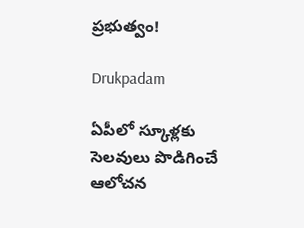ప్రభుత్వం!

Drukpadam

ఏపీలో స్కూళ్లకు సెలవులు పొడిగించే ఆలోచన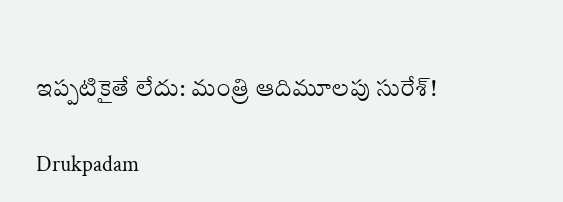ఇప్పటికైతే లేదు: మంత్రి ఆదిమూలపు సురేశ్!

Drukpadam